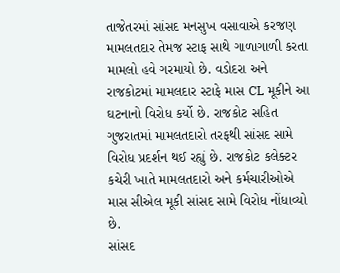તાજેતરમાં સાંસદ મનસુખ વસાવાએ કરજણ મામલતદાર તેમજ સ્ટાફ સાથે ગાળાગાળી કરતા મામલો હવે ગરમાયો છે. વડોદરા અને રાજકોટમાં મામલદાર સ્ટાફે માસ CL મૂકીને આ ઘટનાનો વિરોધ કર્યો છે. રાજકોટ સહિત ગુજરાતમાં મામલતદારો તરફથી સાંસદ સામે વિરોધ પ્રદર્શન થઈ રહ્યું છે. રાજકોટ કલેક્ટર કચેરી ખાતે મામલતદારો અને કર્મચારીઓએ માસ સીએલ મૂકી સાંસદ સામે વિરોધ નોંધાવ્યો છે.
સાંસદ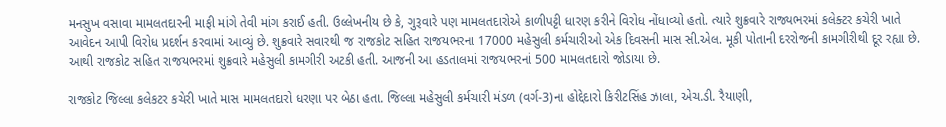મનસુખ વસાવા મામલતદારની માફી માંગે તેવી માંગ કરાઈ હતી. ઉલ્લેખનીય છે કે, ગુરૂવારે પણ મામલતદારોએ કાળીપટ્ટી ધારણ કરીને વિરોધ નોંધાવ્યો હતો. ત્યારે શુક્રવારે રાજ્યભરમાં કલેક્ટર કચેરી ખાતે આવેદન આપી વિરોધ પ્રદર્શન કરવામાં આવ્યું છે. શુક્રવારે સવારથી જ રાજકોટ સહિત રાજયભરના 17000 મહેસુલી કર્મચારીઓ એક દિવસની માસ સી.એલ. મૂકી પોતાની દરરોજની કામગીરીથી દૂર રહ્યા છે. આથી રાજકોટ સહિત રાજયભરમાં શુક્રવારે મહેસુલી કામગીરી અટકી હતી. આજની આ હડતાલમાં રાજયભરનાં 500 મામલતદારો જોડાયા છે.

રાજકોટ જિલ્લા કલેકટર કચેરી ખાતે માસ મામલતદારો ધરણા પર બેઠા હતા. જિલ્લા મહેસુલી કર્મચારી મંડળ (વર્ગ-3)ના હોદ્દેદારો કિરીટસિંહ ઝાલા, એચ.ડી. રૈયાણી,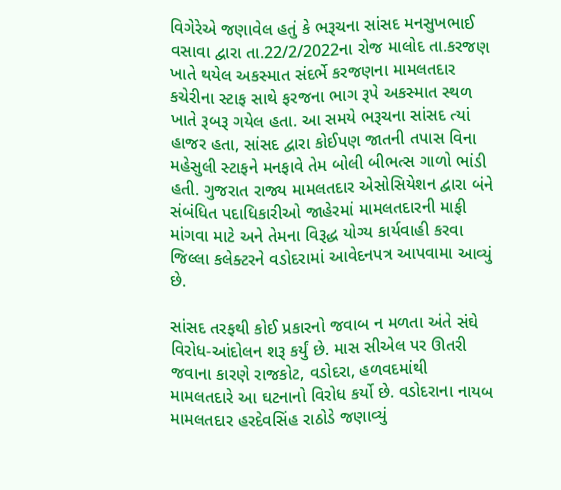વિગેરેએ જણાવેલ હતું કે ભરૂચના સાંસદ મનસુખભાઈ વસાવા દ્વારા તા.22/2/2022ના રોજ માલોદ તા.કરજણ ખાતે થયેલ અકસ્માત સંદર્ભે કરજણના મામલતદાર કચેરીના સ્ટાફ સાથે ફરજના ભાગ રૂપે અકસ્માત સ્થળ ખાતે રૂબરૂ ગયેલ હતા. આ સમયે ભરૂચના સાંસદ ત્યાં હાજર હતા, સાંસદ દ્વારા કોઈપણ જાતની તપાસ વિના મહેસુલી સ્ટાફને મનફાવે તેમ બોલી બીભત્સ ગાળો ભાંડી હતી. ગુજરાત રાજ્ય મામલતદાર એસોસિયેશન દ્વારા બંને સંબંધિત પદાધિકારીઓ જાહેરમાં મામલતદારની માફી માંગવા માટે અને તેમના વિરૂદ્ધ યોગ્ય કાર્યવાહી કરવા જિલ્લા કલેક્ટરને વડોદરામાં આવેદનપત્ર આપવામા આવ્યું છે.

સાંસદ તરફથી કોઈ પ્રકારનો જવાબ ન મળતા અંતે સંઘે વિરોધ-આંદોલન શરૂ કર્યું છે. માસ સીએલ પર ઊતરી જવાના કારણે રાજકોટ, વડોદરા, હળવદમાંથી મામલતદારે આ ઘટનાનો વિરોધ કર્યો છે. વડોદરાના નાયબ મામલતદાર હરદેવસિંહ રાઠોડે જણાવ્યું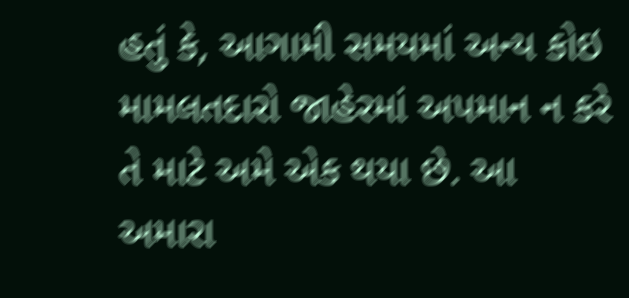હતું કે, આગામી સમયમાં અન્ય કોઇ મામલતદારો જાહેરમાં અપમાન ન કરે તે માટે અમે એક થયા છે. આ અમારા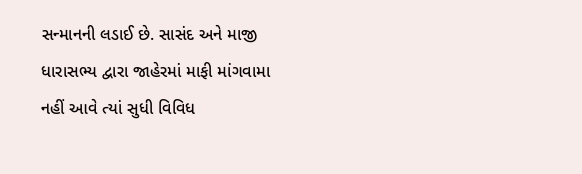સન્માનની લડાઈ છે. સાસંદ અને માજી ધારાસભ્ય દ્વારા જાહેરમાં માફી માંગવામા નહીં આવે ત્યાં સુધી વિવિધ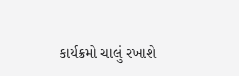કાર્યક્રમો ચાલું રખાશે